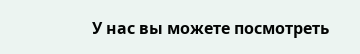У нас вы можете посмотреть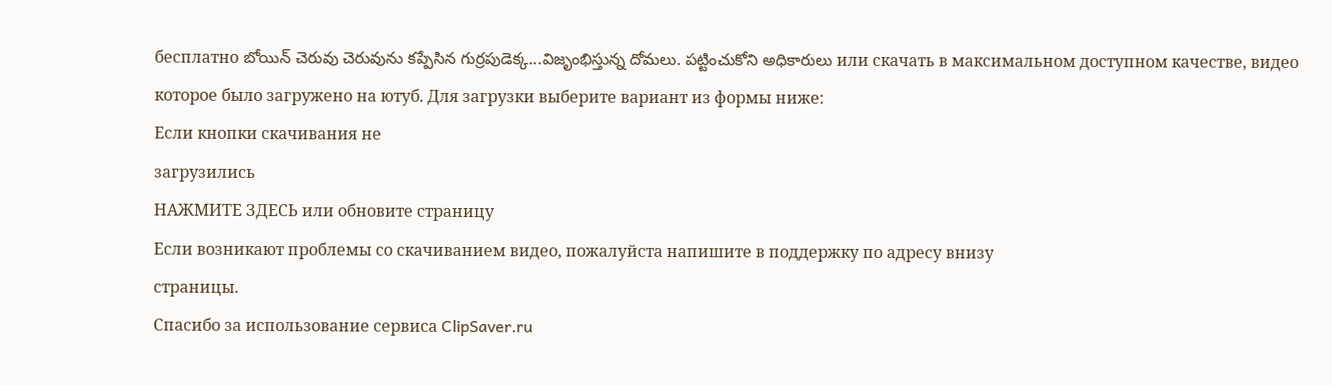бесплатно బోయిన్ చెరువు చెరువును కప్పేసిన గుర్రపుడెక్క...విజృంభిస్తున్న దోమలు. పట్టించుకోని అధికారులు или скачать в максимальном доступном качестве, видео которое было загружено на ютуб. Для загрузки выберите вариант из формы ниже:
Если кнопки скачивания не
загрузились
НАЖМИТЕ ЗДЕСЬ или обновите страницу
Если возникают проблемы со скачиванием видео, пожалуйста напишите в поддержку по адресу внизу
страницы.
Спасибо за использование сервиса ClipSaver.ru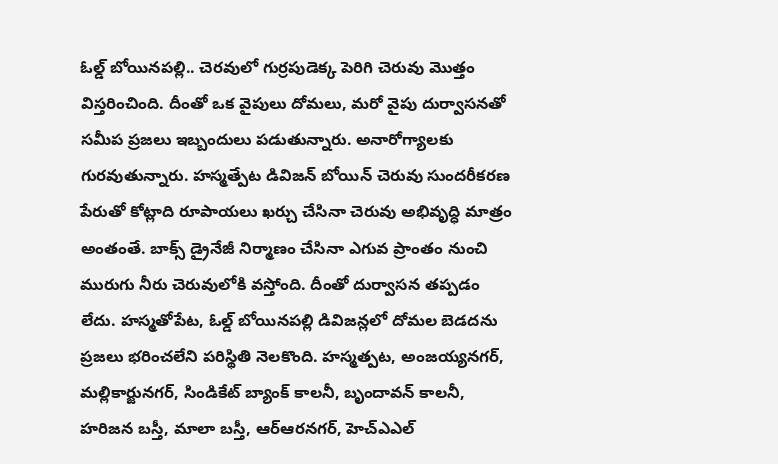ఓల్డ్ బోయినపల్లి.. చెరవులో గుర్రపుడెక్క పెరిగి చెరువు మొత్తం విస్తరించింది. దీంతో ఒక వైపులు దోమలు, మరో వైపు దుర్వాసనతో సమీప ప్రజలు ఇబ్బందులు పడుతున్నారు. అనారోగ్యాలకు గురవుతున్నారు. హస్మత్పేట డివిజన్ బోయిన్ చెరువు సుందరీకరణ పేరుతో కోట్లాది రూపాయలు ఖర్చు చేసినా చెరువు అభివృద్ధి మాత్రం అంతంతే. బాక్స్ డ్రైనేజీ నిర్మాణం చేసినా ఎగువ ప్రాంతం నుంచి మురుగు నీరు చెరువులోకి వస్తోంది. దీంతో దుర్వాసన తప్పడం లేదు. హస్మతోపేట, ఓల్డ్ బోయినపల్లి డివిజన్లలో దోమల బెడదను ప్రజలు భరించలేని పరిస్థితి నెలకొంది. హస్మత్పట, అంజయ్యనగర్, మల్లికార్జునగర్, సిండికేట్ బ్యాంక్ కాలనీ, బృందావన్ కాలనీ, హరిజన బస్తీ, మాలా బస్తీ, ఆర్ఆరనగర్, హెచ్ఎఎల్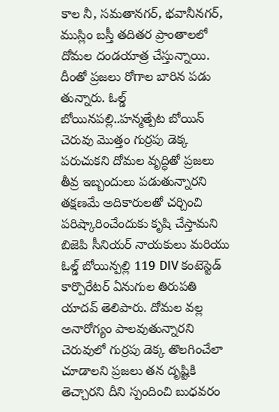కాల నీ, సమతానగర్, భవానీనగర్, ముస్లిం బస్తీ తదితర ప్రాంతాలలో దోమల దండయాత్ర చేస్తున్నాయి. దీంతో ప్రజలు రోగాల బారిన పడు తున్నారు. ఓల్డ్ బోయినపల్లి..హన్మత్పేట బోయిన్ చెరువు మొత్తం గుర్రపు డెక్క పరుచుకని దోమల వృద్ధితో ప్రజలు తీవ్ర ఇబ్బందులు పడుతున్నారని తక్షణమే అదికారులతో చర్చించి పరిష్కారించేందుకు కృషి చేస్తామని బిజెపి సీనియర్ నాయకులు మరియు ఓల్డ్ బోయిన్పల్లి 119 DIV కంటెస్టెడ్ కార్పొరేటర్ ఏనుగుల తిరుపతి యాదవ్ తెలిపారు. దోమల వల్ల అనారోగ్యం పాలవుతున్నారని చెరువులో గుర్రపు డెక్క తొలగించేలా చూడాలని ప్రజలు తన దృష్టికి తెచ్చారని దీని స్పందించి బుధవరం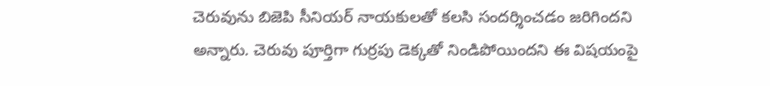చెరువును బిజెపి సీనియర్ నాయకులతో కలసి సందర్శించడం జరిగిందని అన్నారు. చెరువు పూర్తిగా గుర్రపు డెక్కతో నిండిపోయిందని ఈ విషయంపై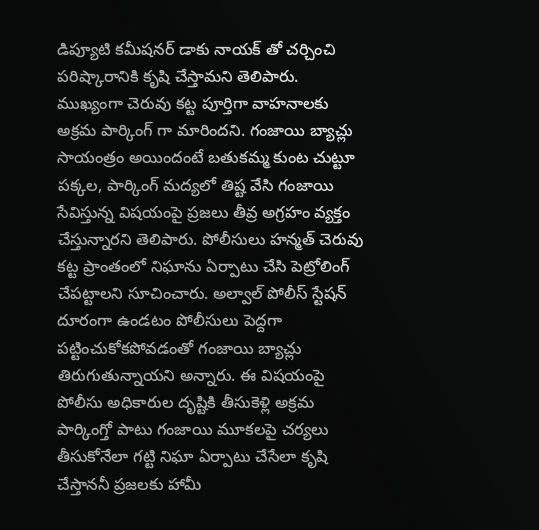డిప్యూటి కమీషనర్ డాకు నాయక్ తో చర్చించి పరిష్కారానికి కృషి చేస్తామని తెలిపారు. ముఖ్యంగా చెరువు కట్ట పూర్తిగా వాహనాలకు అక్రమ పార్కింగ్ గా మారిందని. గంజాయి బ్యాచ్లు సాయంత్రం అయిందంటే బతుకమ్మ కుంట చుట్టూ పక్కల, పార్కింగ్ మద్యలో తిష్ట వేసి గంజాయి సేవిస్తున్న విషయంపై ప్రజలు తీవ్ర అగ్రహం వ్యక్తం చేస్తున్నారని తెలిపారు. పోలీసులు హన్మత్ చెరువు కట్ట ప్రాంతంలో నిఘాను ఏర్పాటు చేసి పెట్రోలింగ్ చేపట్టాలని సూచించారు. అల్వాల్ పోలీస్ స్టేషన్ దూరంగా ఉండటం పోలీసులు పెద్దగా పట్టించుకోకపోవడంతో గంజాయి బ్యాచ్లు తిరుగుతున్నాయని అన్నారు. ఈ విషయంపై పోలీసు అధికారుల దృష్టికి తీసుకెళ్లి అక్రమ పార్కింగ్తో పాటు గంజాయి మూకలపై చర్యలు తీసుకోనేలా గట్టి నిఘా ఏర్పాటు చేసేలా కృషి చేస్తాననీ ప్రజలకు హామీ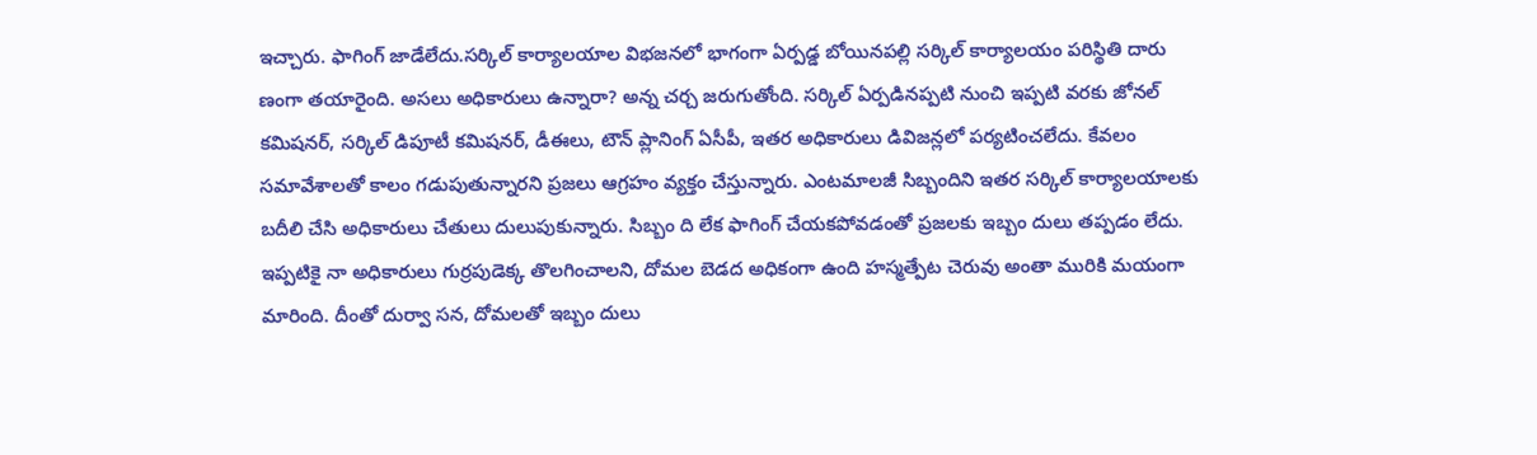ఇచ్చారు. ఫాగింగ్ జాడేలేదు.సర్కిల్ కార్యాలయాల విభజనలో భాగంగా ఏర్పడ్డ బోయినపల్లి సర్కిల్ కార్యాలయం పరిస్థితి దారు ణంగా తయారైంది. అసలు అధికారులు ఉన్నారా? అన్న చర్చ జరుగుతోంది. సర్కిల్ ఏర్పడినప్పటి నుంచి ఇప్పటి వరకు జోనల్ కమిషనర్, సర్కిల్ డిపూటీ కమిషనర్, డీఈలు, టౌన్ ప్లానింగ్ ఏసీపీ, ఇతర అధికారులు డివిజన్లలో పర్యటించలేదు. కేవలం సమావేశాలతో కాలం గడుపుతున్నారని ప్రజలు ఆగ్రహం వ్యక్తం చేస్తున్నారు. ఎంటమాలజీ సిబ్బందిని ఇతర సర్కిల్ కార్యాలయాలకు బదీలి చేసి అధికారులు చేతులు దులుపుకున్నారు. సిబ్బం ది లేక ఫాగింగ్ చేయకపోవడంతో ప్రజలకు ఇబ్బం దులు తప్పడం లేదు. ఇప్పటికై నా అధికారులు గుర్రపుడెక్క తొలగించాలని, దోమల బెడద అధికంగా ఉంది హస్మత్పేట చెరువు అంతా మురికి మయంగా మారింది. దీంతో దుర్వా సన, దోమలతో ఇబ్బం దులు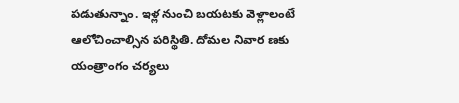పడుతున్నాం. ఇళ్ల నుంచి బయటకు వెళ్లాలంటే ఆలోచించాల్సిన పరిస్థితి. దోమల నివార ణకు యంత్రాంగం చర్యలు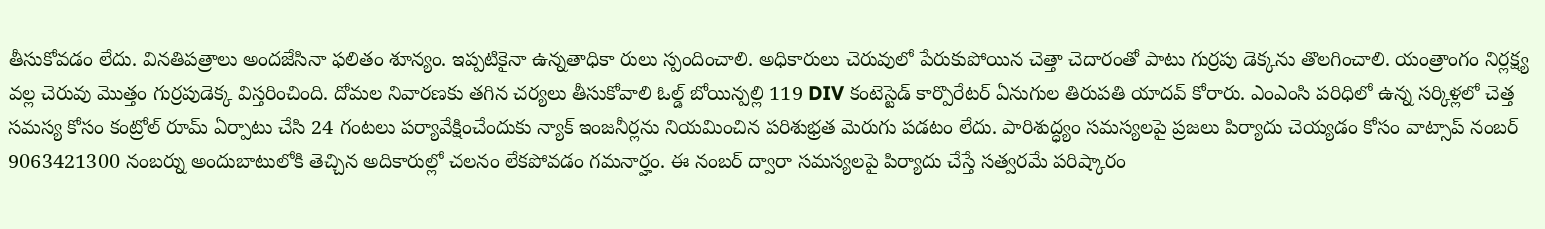తీసుకోవడం లేదు. వినతిపత్రాలు అందజేసినా ఫలితం శూన్యం. ఇప్పటికైనా ఉన్నతాధికా రులు స్పందించాలి. అధికారులు చెరువులో పేరుకుపోయిన చెత్తా చెదారంతో పాటు గుర్రపు డెక్కను తొలగించాలి. యంత్రాంగం నిర్లక్ష్య వల్ల చెరువు మొత్తం గుర్రపుడెక్క విస్తరించింది. దోమల నివారణకు తగిన చర్యలు తీసుకోవాలి ఓల్డ్ బోయిన్పల్లి 119 DIV కంటెస్టెడ్ కార్పొరేటర్ ఏనుగుల తిరుపతి యాదవ్ కోరారు. ఎంఎంసి పరిధిలో ఉన్న సర్కిళ్లలో చెత్త సమస్య కోసం కంట్రోల్ రూమ్ ఏర్పాటు చేసి 24 గంటలు పర్యావేక్షించేందుకు న్యాక్ ఇంజనీర్లను నియమించిన పరిశుభ్రత మెరుగు పడటం లేదు. పారిశుద్ధ్యం సమస్యలపై ప్రజలు పిర్యాదు చెయ్యడం కోసం వాట్సాప్ నంబర్ 9063421300 నంబర్ను అందుబాటులోకి తెచ్చిన అదికారుల్లో చలనం లేకపోవడం గమనార్హం. ఈ నంబర్ ద్వారా సమస్యలపై పిర్యాదు చేస్తే సత్వరమే పరిష్కారం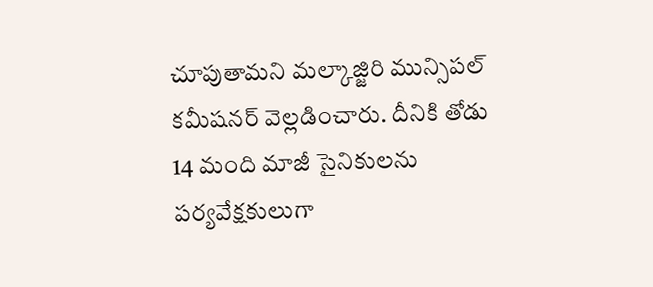చూపుతామని మల్కాజ్జిరి మున్సిపల్ కమీషనర్ వెల్లడించారు. దీనికి తోడు 14 మంది మాజీ సైనికులను పర్యవేక్షకులుగా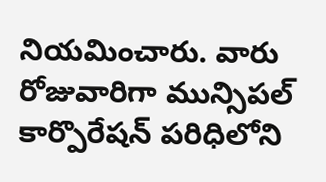నియమించారు. వారు రోజువారిగా మున్సిపల్ కార్పొరేషన్ పరిధిలోని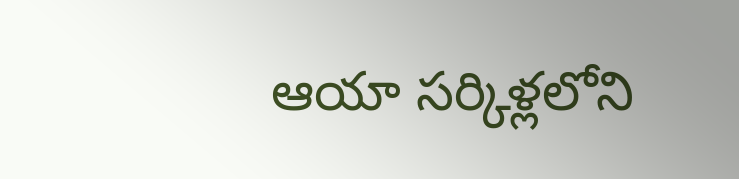ఆయా సర్కిళ్లలోని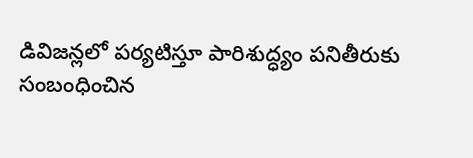డివిజన్లలో పర్యటిస్తూ పారిశుద్ధ్యం పనితీరుకు సంబంధించిన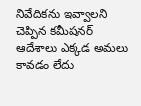నివేదికను ఇవ్వాలని చెప్పిన కమీషనర్ ఆదేశాలు ఎక్కడ అమలు కావడం లేదు